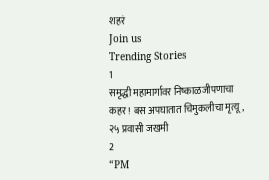शहरं
Join us
Trending Stories
1
समृद्धी महामार्गावर निष्काळजीपणाचा कहर! बस अपघातात चिमुकलीचा मृत्यू, २५ प्रवासी जखमी
2
“PM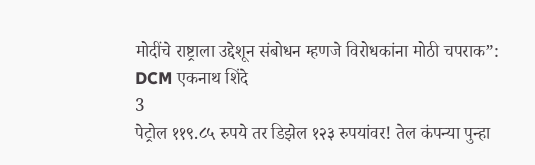मोदींचे राष्ट्राला उद्देशून संबोधन म्हणजे विरोधकांना मोठी चपराक”: DCM एकनाथ शिंदे
3
पेट्रोल ११९.८५ रुपये तर डिझेल १२३ रुपयांवर! तेल कंपन्या पुन्हा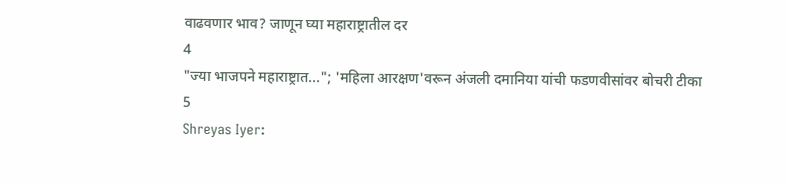वाढवणार भाव? जाणून घ्या महाराष्ट्रातील दर
4
"ज्या भाजपने महाराष्ट्रात..."; 'महिला आरक्षण'वरून अंजली दमानिया यांची फडणवीसांवर बोचरी टीका
5
Shreyas Iyer: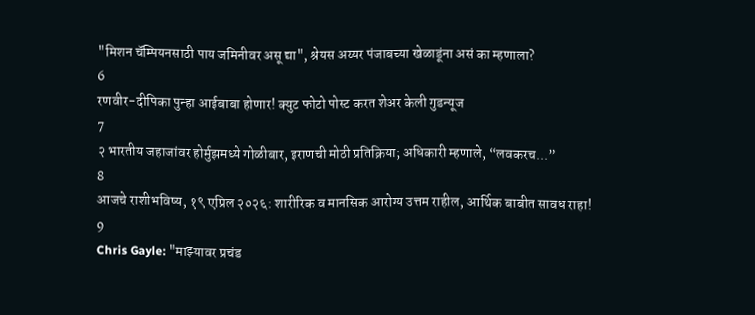"मिशन चॅम्पियनसाठी पाय जमिनीवर असू द्या", श्रेयस अय्यर पंजाबच्या खेळाडूंना असं का म्हणाला?
6
रणवीर-दीपिका पुन्हा आईबाबा होणार! क्युट फोटो पोस्ट करत शेअर केली गुडन्यूज
7
२ भारतीय जहाजांवर होर्मुझमध्ये गोळीबार, इराणची मोठी प्रतिक्रिया; अधिकारी म्हणाले, “लवकरच...”
8
आजचे राशीभविष्य, १९ एप्रिल २०२६: शारीरिक व मानसिक आरोग्य उत्तम राहील, आर्थिक बाबीत सावध राहा!
9
Chris Gayle: "माझ्यावर प्रचंड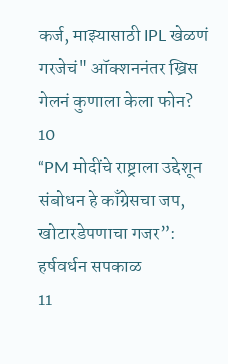कर्ज, माझ्यासाठी IPL खेळणं गरजेचं" ऑक्शननंतर ख्रिस गेलनं कुणाला केला फोन?
10
“PM मोदींचे राष्ट्राला उद्देशून संबोधन हे काँग्रेसचा जप, खोटारडेपणाचा गजर”: हर्षवर्धन सपकाळ
11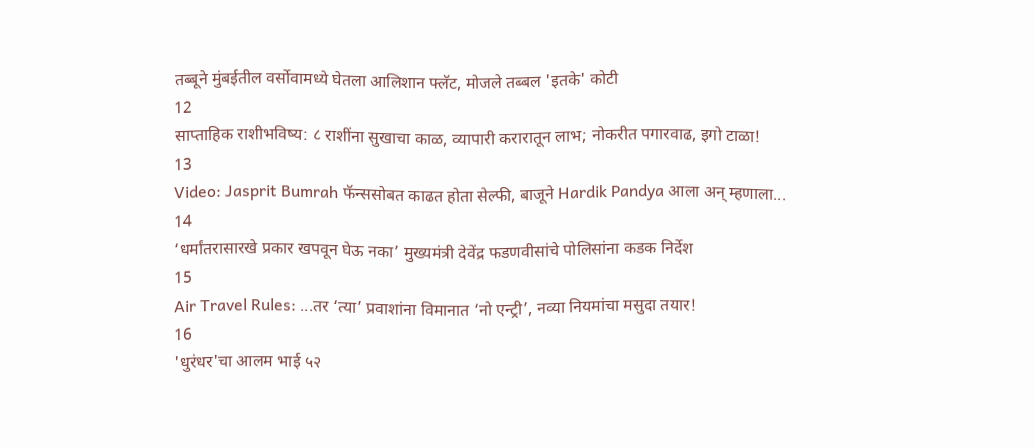तब्बूने मुंबईतील वर्सोवामध्ये घेतला आलिशान फ्लॅट, मोजले तब्बल 'इतके' कोटी
12
साप्ताहिक राशीभविष्य: ८ राशींना सुखाचा काळ, व्यापारी करारातून लाभ; नोकरीत पगारवाढ, इगो टाळा!
13
Video: Jasprit Bumrah फॅन्ससोबत काढत होता सेल्फी, बाजूने Hardik Pandya आला अन् म्हणाला...
14
‘धर्मांतरासारखे प्रकार खपवून घेऊ नका’ मुख्यमंत्री देवेंद्र फडणवीसांचे पोलिसांना कडक निर्देश
15
Air Travel Rules: ...तर ‘त्या’ प्रवाशांना विमानात ‘नो एन्ट्री’, नव्या नियमांचा मसुदा तयार!
16
'धुरंधर'चा आलम भाई ५२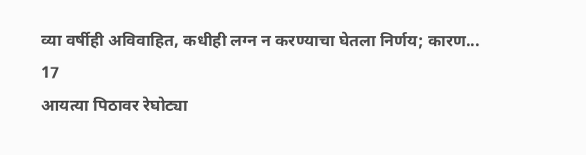व्या वर्षीही अविवाहित, कधीही लग्न न करण्याचा घेतला निर्णय; कारण...
17
आयत्या पिठावर रेघोट्या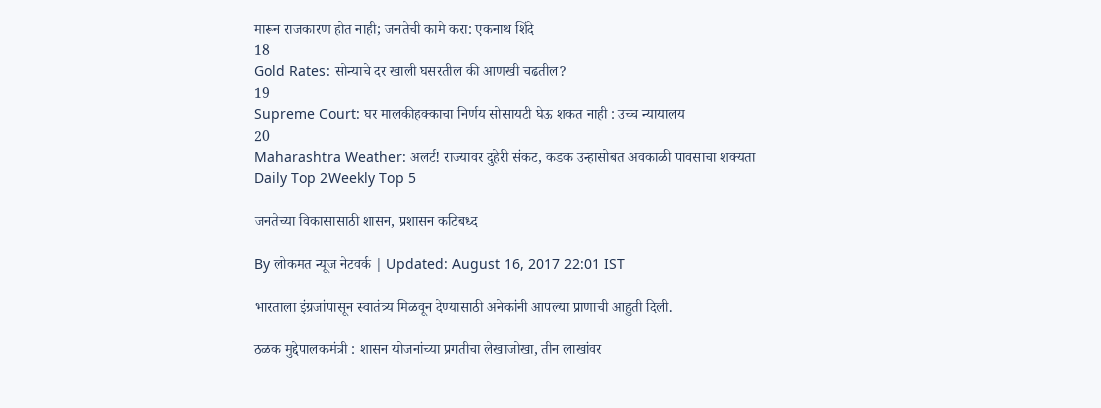मारून राजकारण होत नाही; जनतेची कामे करा: एकनाथ शिंदे
18
Gold Rates: सोन्याचे दर खाली घसरतील की आणखी चढतील?
19
Supreme Court: घर मालकीहक्काचा निर्णय सोसायटी घेऊ शकत नाही : उच्च न्यायालय
20
Maharashtra Weather: अलर्ट! राज्यावर दुहेरी संकट, कडक उन्हासोबत अवकाळी पावसाचा शक्यता
Daily Top 2Weekly Top 5

जनतेच्या विकासासाठी शासन, प्रशासन कटिबध्द

By लोकमत न्यूज नेटवर्क | Updated: August 16, 2017 22:01 IST

भारताला इंग्रजांपासून स्वातंत्र्य मिळवून देण्यासाठी अनेकांनी आपल्या प्राणाची आहुती दिली.

ठळक मुद्देपालकमंत्री : शासन योजनांच्या प्रगतीचा लेखाजोखा, तीन लाखांवर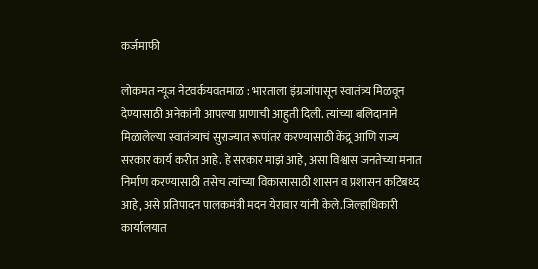कर्जमाफी

लोकमत न्यूज नेटवर्कयवतमाळ : भारताला इंग्रजांपासून स्वातंत्र्य मिळवून देण्यासाठी अनेकांनी आपल्या प्राणाची आहुती दिली. त्यांच्या बलिदानाने मिळालेल्या स्वातंत्र्याचं सुराज्यात रूपांतर करण्यासाठी केंद्र्र आणि राज्य सरकार कार्य करीत आहे. हे सरकार माझं आहे, असा विश्वास जनतेच्या मनात निर्माण करण्यासाठी तसेच त्यांच्या विकासासाठी शासन व प्रशासन कटिबध्द आहे, असे प्रतिपादन पालकमंत्री मदन येरावार यांनी केले.जिल्हाधिकारी कार्यालयात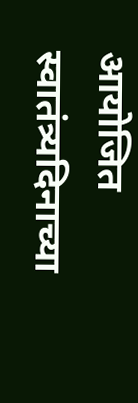आयोजित स्वातंत्र्यदिनाच्या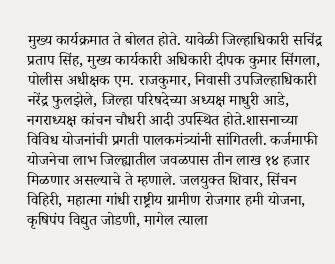मुख्य कार्यक्रमात ते बोलत होते. यावेळी जिल्हाधिकारी सचिंद्र प्रताप सिंह, मुख्य कार्यकारी अधिकारी दीपक कुमार सिंगला, पोलीस अधीक्षक एम. राजकुमार, निवासी उपजिल्हाधिकारी नरेंद्र फुलझेले, जिल्हा परिषदेच्या अध्यक्ष माधुरी आडे, नगराध्यक्ष कांचन चौधरी आदी उपस्थित होते.शासनाच्या विविध योजनांची प्रगती पालकमंत्र्यांनी सांगितली. कर्जमाफी योजनेचा लाभ जिल्ह्यातील जवळपास तीन लाख १४ हजार मिळणार असल्याचे ते म्हणाले. जलयुक्त शिवार, सिंचन विहिरी, महात्मा गांधी राष्ट्रीय ग्रामीण रोजगार हमी योजना, कृषिपंप विद्युत जोडणी, मागेल त्याला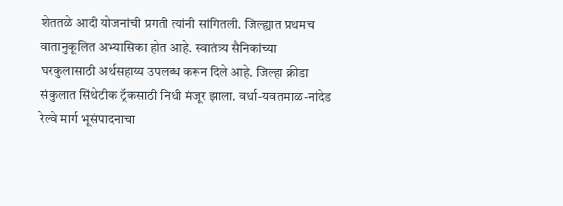शेततळे आदी योजनांची प्रगती त्यांनी सांगितली. जिल्ह्यात प्रथमच वातानुकूलित अभ्यासिका होत आहे. स्वातंत्र्य सैनिकांच्या घरकुलासाठी अर्थसहाय्य उपलब्ध करून दिले आहे. जिल्हा क्रीडा संकुलात सिंथेटीक ट्रॅकसाठी निधी मंजूर झाला. वर्धा-यवतमाळ-नांदेड रेल्वे मार्ग भूसंपादनाचा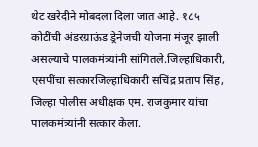थेट खरेदीने मोबदला दिला जात आहे. १८५ कोटींची अंडरग्राऊंड ड्रेनेजची योजना मंजूर झाली असल्याचे पालकमंत्र्यांनी सांगितले.जिल्हाधिकारी, एसपींचा सत्कारजिल्हाधिकारी सचिंद्र प्रताप सिंह, जिल्हा पोलीस अधीक्षक एम. राजकुमार यांचा पालकमंत्र्यांनी सत्कार केला.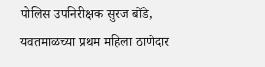पोलिस उपनिरीक्षक सुरज बोंडे, यवतमाळच्या प्रथम महिला ठाणेदार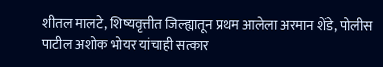शीतल मालटे, शिष्यवृत्तीत जिल्ह्यातून प्रथम आलेला अरमान शेंडे, पोलीस पाटील अशोक भोयर यांचाही सत्कार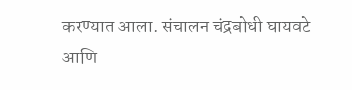करण्यात आला. संचालन चंद्रबोधी घायवटे आणि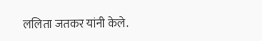ललिता जतकर यांनी केले.